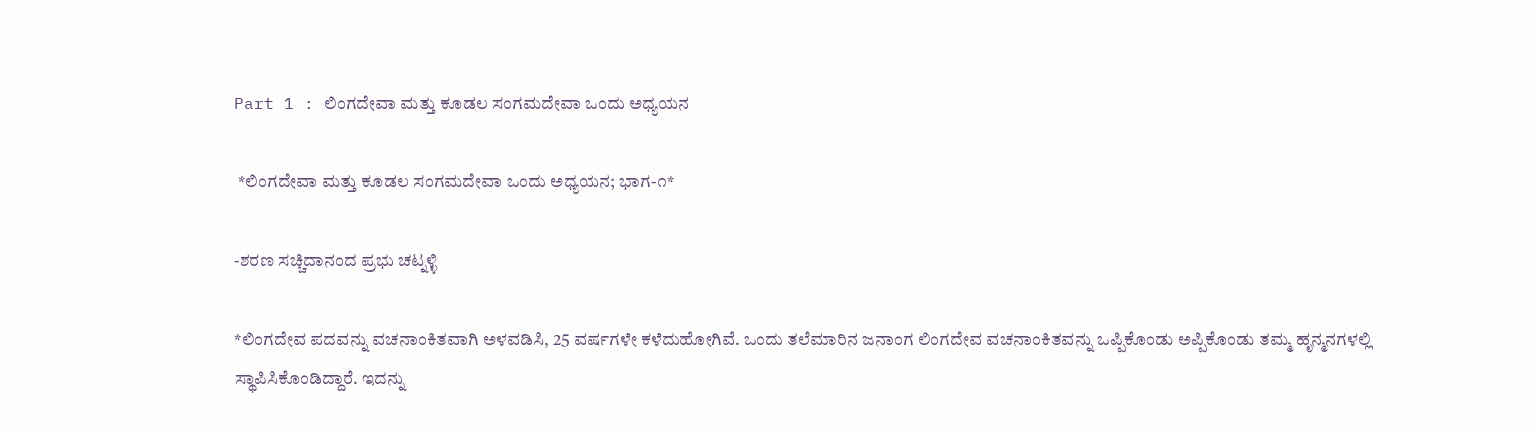Part 1 : ಲಿಂಗದೇವಾ ಮತ್ತು ಕೂಡಲ ಸಂಗಮದೇವಾ ಒಂದು ಅಧ್ಯಯನ

 *ಲಿಂಗದೇವಾ ಮತ್ತು ಕೂಡಲ ಸಂಗಮದೇವಾ ಒಂದು ಅಧ್ಯಯನ; ಭಾಗ-೧*

-ಶರಣ ಸಚ್ಚಿದಾನಂದ ಪ್ರಭು ಚಟ್ನಳ್ಳಿ

*ಲಿಂಗದೇವ ಪದವನ್ನು ವಚನಾಂಕಿತವಾಗಿ ಅಳವಡಿಸಿ, 25 ವರ್ಷಗಳೇ ಕಳೆದುಹೋಗಿವೆ. ಒಂದು ತಲೆಮಾರಿನ ಜನಾಂಗ ಲಿಂಗದೇವ ವಚನಾಂಕಿತವನ್ನು ಒಪ್ಪಿಕೊಂಡು ಅಪ್ಪಿಕೊಂಡು ತಮ್ಮ ಹೃನ್ಮನಗಳಲ್ಲಿ ಸ್ಥಾಪಿಸಿಕೊಂಡಿದ್ದಾರೆ. ಇದನ್ನು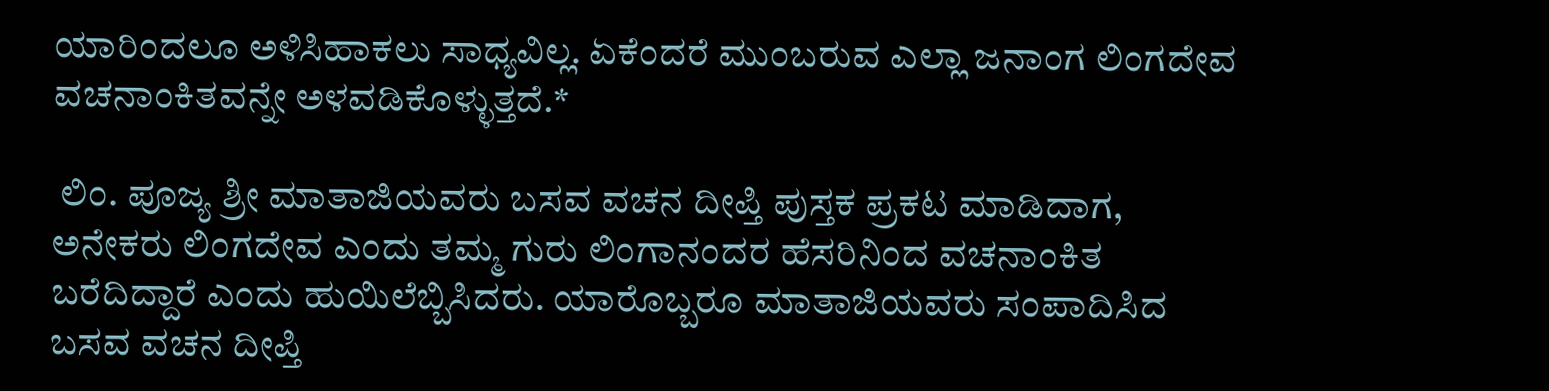ಯಾರಿಂದಲೂ ಅಳಿಸಿಹಾಕಲು ಸಾಧ್ಯವಿಲ್ಲ. ಏಕೆಂದರೆ ಮುಂಬರುವ ಎಲ್ಲಾ ಜನಾಂಗ ಲಿಂಗದೇವ ವಚನಾಂಕಿತವನ್ನೇ ಅಳವಡಿಕೊಳ್ಳುತ್ತದೆ.*

 ಲಿಂ. ಪೂಜ್ಯ ಶ್ರೀ ಮಾತಾಜಿಯವರು ಬಸವ ವಚನ ದೀಪ್ತಿ ಪುಸ್ತಕ ಪ್ರಕಟ ಮಾಡಿದಾಗ, ಅನೇಕರು ಲಿಂಗದೇವ ಎಂದು ತಮ್ಮ ಗುರು ಲಿಂಗಾನಂದರ ಹೆಸರಿನಿಂದ ವಚನಾಂಕಿತ ಬರೆದಿದ್ದಾರೆ ಎಂದು ಹುಯಿಲೆಬ್ಬಿಸಿದರು. ಯಾರೊಬ್ಬರೂ ಮಾತಾಜಿಯವರು ಸಂಪಾದಿಸಿದ ಬಸವ ವಚನ ದೀಪ್ತಿ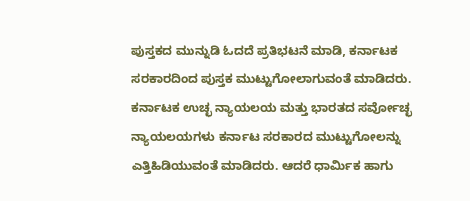ಪುಸ್ತಕದ ಮುನ್ನುಡಿ ಓದದೆ ಪ್ರತಿಭಟನೆ ಮಾಡಿ, ಕರ್ನಾಟಕ ಸರಕಾರದಿಂದ ಪುಸ್ತಕ ಮುಟ್ಟುಗೋಲಾಗುವಂತೆ ಮಾಡಿದರು. ಕರ್ನಾಟಕ ಉಚ್ಛ ನ್ಯಾಯಲಯ ಮತ್ತು ಭಾರತದ ಸರ್ವೋಚ್ಛ ನ್ಯಾಯಲಯಗಳು ಕರ್ನಾಟ ಸರಕಾರದ ಮುಟ್ಟುಗೋಲನ್ನು ಎತ್ತಿಹಿಡಿಯುವಂತೆ ಮಾಡಿದರು. ಆದರೆ ಧಾರ್ಮಿಕ ಹಾಗು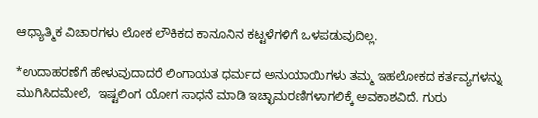ಆಧ್ಯಾತ್ಮಿಕ ವಿಚಾರಗಳು ಲೋಕ ಲೌಕಿಕದ ಕಾನೂನಿನ ಕಟ್ಟಳೆಗಳಿಗೆ ಒಳಪಡುವುದಿಲ್ಲ.

*ಉದಾಹರಣೆಗೆ ಹೇಳುವುದಾದರೆ ಲಿಂಗಾಯತ ಧರ್ಮದ ಅನುಯಾಯಿಗಳು ತಮ್ಮ ಇಹಲೋಕದ ಕರ್ತವ್ಯಗಳನ್ನು ಮುಗಿಸಿದಮೇಲೆ,  ಇಷ್ಟಲಿಂಗ ಯೋಗ ಸಾಧನೆ ಮಾಡಿ ಇಚ್ಛಾಮರಣಿಗಳಾಗಲಿಕ್ಕೆ ಅವಕಾಶವಿದೆ. ಗುರು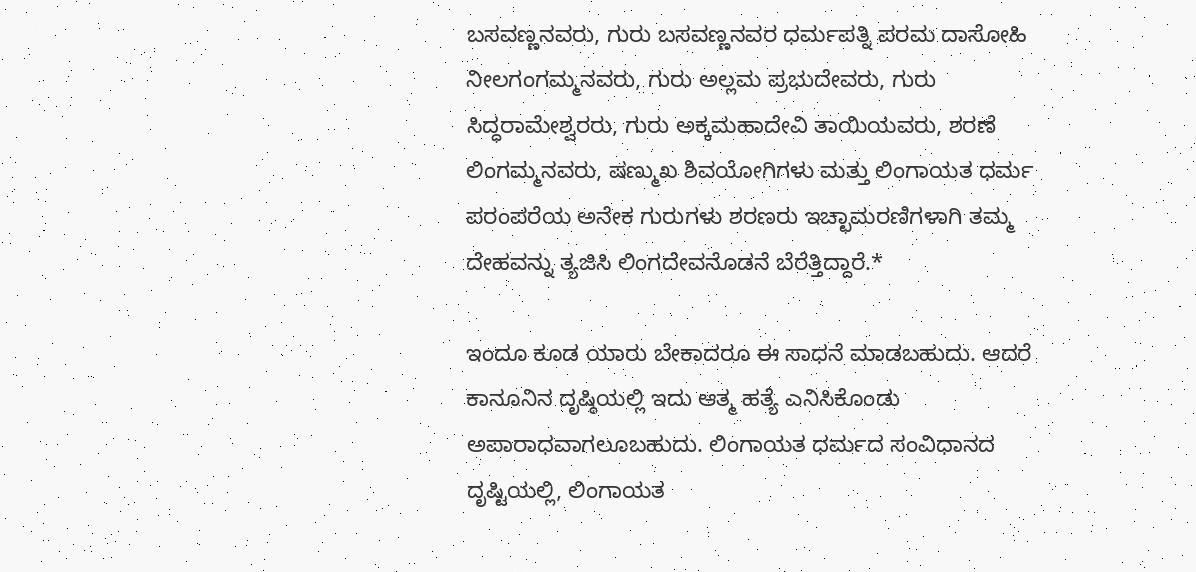ಬಸವಣ್ಣನವರು, ಗುರು ಬಸವಣ್ಣನವರ ಧರ್ಮಪತ್ನಿ ಪರಮ ದಾಸೋಹಿ ನೀಲಗಂಗಮ್ಮನವರು, ಗುರು ಅಲ್ಲಮ ಪ್ರಭುದೇವರು, ಗುರು ಸಿದ್ಧರಾಮೇಶ್ವರರು, ಗುರು ಅಕ್ಕಮಹಾದೇವಿ ತಾಯಿಯವರು, ಶರಣೆ ಲಿಂಗಮ್ಮನವರು, ಷಣ್ಮುಖ ಶಿವಯೋಗಿಗಳು ಮತ್ತು ಲಿಂಗಾಯತ ಧರ್ಮ ಪರಂಪರೆಯ ಅನೇಕ ಗುರುಗಳು ಶರಣರು ಇಚ್ಛಾಮರಣಿಗಳಾಗಿ ತಮ್ಮ ದೇಹವನ್ನು ತ್ಯಜಿಸಿ ಲಿಂಗದೇವನೊಡನೆ ಬೆರೆತ್ತಿದ್ದಾರೆ.*

ಇಂದೂ ಕೂಡ ಯಾರು ಬೇಕಾದರೂ ಈ ಸಾಧನೆ ಮಾಡಬಹುದು. ಆದರೆ ಕಾನೂನಿನ ದೃಷ್ಠಿಯಲ್ಲಿ ಇದು ಆತ್ಮ ಹತ್ಯೆ ಎನಿಸಿಕೊಂಡು ಅಪಾರಾಧವಾಗಲೂಬಹುದು. ಲಿಂಗಾಯತ ಧರ್ಮದ ಸಂವಿಧಾನದ ದೃಷ್ಟಿಯಲ್ಲಿ, ಲಿಂಗಾಯತ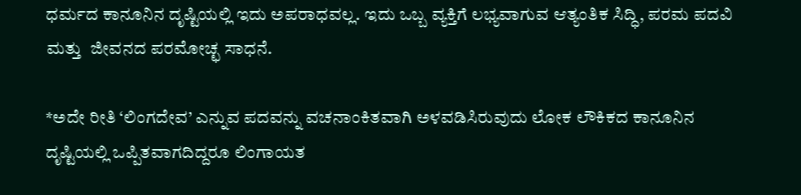ಧರ್ಮದ ಕಾನೂನಿನ ದೃಷ್ಟಿಯಲ್ಲಿ ಇದು ಅಪರಾಧವಲ್ಲ. ಇದು ಒಬ್ಬ ವ್ಯಕ್ತಿಗೆ ಲಭ್ಯವಾಗುವ ಆತ್ಯಂತಿಕ ಸಿದ್ಧಿ, ಪರಮ ಪದವಿ ಮತ್ತು  ಜೀವನದ ಪರಮೋಚ್ಛ ಸಾಧನೆ.

*ಅದೇ ರೀತಿ ‘ಲಿಂಗದೇವ’ ಎನ್ನುವ ಪದವನ್ನು ವಚನಾಂಕಿತವಾಗಿ ಅಳವಡಿಸಿರುವುದು ಲೋಕ ಲೌಕಿಕದ ಕಾನೂನಿನ ದೃಷ್ಟಿಯಲ್ಲಿ ಒಪ್ಪಿತವಾಗದಿದ್ದರೂ ಲಿಂಗಾಯತ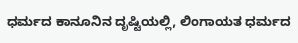ಧರ್ಮದ ಕಾನೂನಿನ ದೃಷ್ಟಿಯಲ್ಲಿ, ಲಿಂಗಾಯತ ಧರ್ಮದ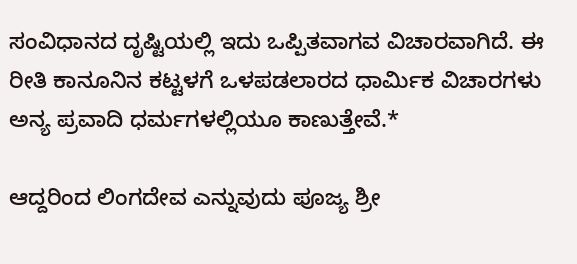ಸಂವಿಧಾನದ ದೃಷ್ಟಿಯಲ್ಲಿ ಇದು ಒಪ್ಪಿತವಾಗವ ವಿಚಾರವಾಗಿದೆ. ಈ ರೀತಿ ಕಾನೂನಿನ ಕಟ್ಟಳಗೆ ಒಳಪಡಲಾರದ ಧಾರ್ಮಿಕ ವಿಚಾರಗಳು ಅನ್ಯ ಪ್ರವಾದಿ ಧರ್ಮಗಳಲ್ಲಿಯೂ ಕಾಣುತ್ತೇವೆ.*

ಆದ್ದರಿಂದ ಲಿಂಗದೇವ ಎನ್ನುವುದು ಪೂಜ್ಯ ಶ್ರೀ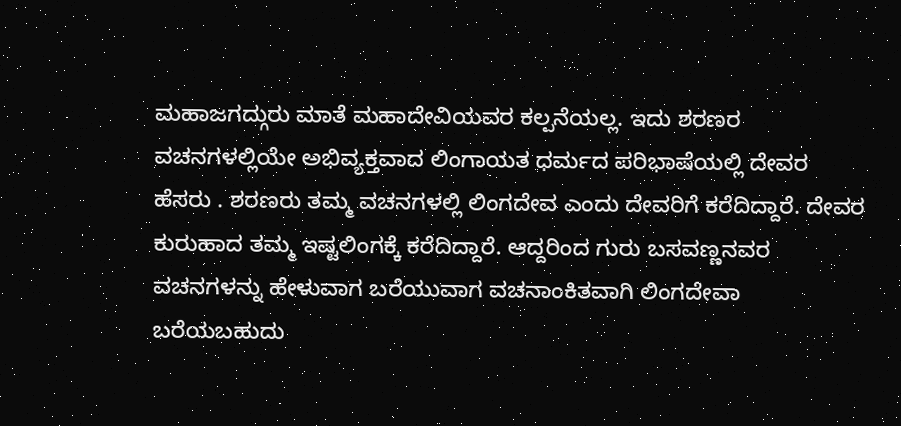ಮಹಾಜಗದ್ಗುರು ಮಾತೆ ಮಹಾದೇವಿಯವರ ಕಲ್ಪನೆಯಲ್ಲ. ಇದು ಶರಣರ ವಚನಗಳಲ್ಲಿಯೇ ಅಭಿವ್ಯಕ್ತವಾದ ಲಿಂಗಾಯತ ಧರ್ಮದ ಪರಿಭಾಷೆಯಲ್ಲಿ ದೇವರ ಹೆಸರು . ಶರಣರು ತಮ್ಮ ವಚನಗಳಲ್ಲಿ ಲಿಂಗದೇವ ಎಂದು ದೇವರಿಗೆ ಕರೆದಿದ್ದಾರೆ. ದೇವರ ಕುರುಹಾದ ತಮ್ಮ ಇಷ್ಟಲಿಂಗಕ್ಕೆ ಕರೆದಿದ್ದಾರೆ. ಆದ್ದರಿಂದ ಗುರು ಬಸವಣ್ಣನವರ ವಚನಗಳನ್ನು ಹೇಳುವಾಗ ಬರೆಯುವಾಗ ವಚನಾಂಕಿತವಾಗಿ ಲಿಂಗದೇವಾ ಬರೆಯಬಹುದು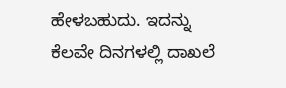ಹೇಳಬಹುದು. ಇದನ್ನು ಕೆಲವೇ ದಿನಗಳಲ್ಲಿ ದಾಖಲೆ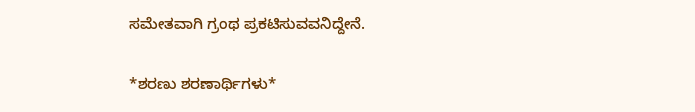ಸಮೇತವಾಗಿ ಗ್ರಂಥ ಪ್ರಕಟಿಸುವವನಿದ್ದೇನೆ.

*ಶರಣು ಶರಣಾರ್ಥಿಗಳು*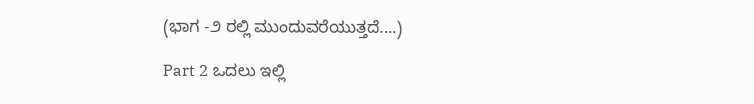(ಭಾಗ -೨ ರಲ್ಲಿ ಮುಂದುವರೆಯುತ್ತದೆ....)

Part 2 ಒದಲು ಇಲ್ಲಿ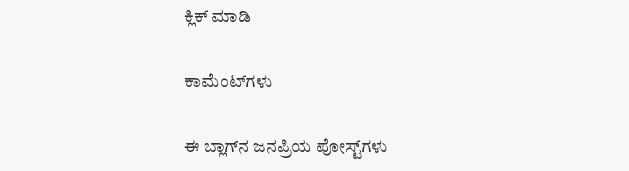ಕ್ಲಿಕ್ ಮಾಡಿ

ಕಾಮೆಂಟ್‌ಗಳು

ಈ ಬ್ಲಾಗ್‌ನ ಜನಪ್ರಿಯ ಪೋಸ್ಟ್‌ಗಳು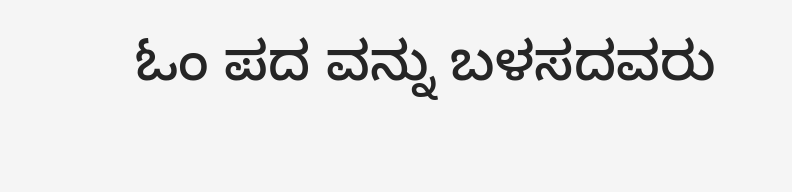ಓಂ ಪದ ವನ್ನು ಬಳಸದವರು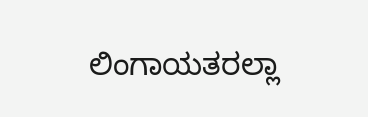ಲಿಂಗಾಯತರಲ್ಲಾ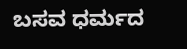ಬಸವ ಧರ್ಮದ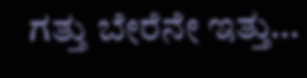ಗತ್ತು ಬೇರೆನೇ ಇತ್ತು…